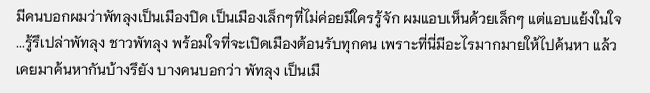มีคนบอกผมว่าพัทลุงเป็นเมืองปิด เป็นเมืองเล็กๆที่ไม่ค่อยมีใครรู้จัก ผมแอบเห็นด้วยเล็กๆ แต่แอบแย้งในใจ ...รู้รึเปล่าพัทลุง ชาวพัทลุง พร้อมใจที่จะเปิดเมืองต้อนรับทุกคน เพราะที่นี่มีอะไรมากมายให้ไปค้นหา แล้วเคยมาค้นหากันบ้างรึยัง บางคนบอกว่า พัทลุง เป็นเมื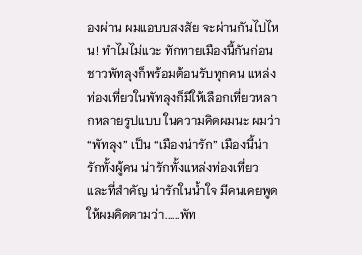องผ่าน ผมแอบบสงสัย จะผ่านกันไปไหน! ทำไมไม่แวะ ทักทายเมืองนี้กันก่อน ชาวพัทลุงก็พร้อมต้อนรับทุกคน แหล่งท่องเที่ยวในพัทลุงก็มีให้เลือกเที่ยวหลากหลายรูปแบบ ในความคิดผมนะ ผมว่า “พัทลุง” เป็น “เมืองน่ารัก” เมืองนี้น่ารักทั้งผู้คน น่ารักทั้งแหล่งท่องเที่ยว และที่สำคัญ น่ารักในน้ำใจ มีคนเคยพูดให้ผมคิดตามว่า......พัท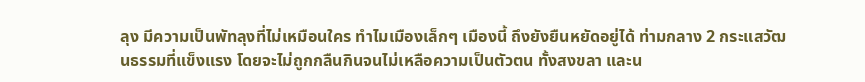ลุง มีความเป็นพัทลุงที่ไม่เหมือนใคร ทำไมเมืองเล็กๆ เมืองนี้ ถึงยังยืนหยัดอยู่ได้ ท่ามกลาง 2 กระแสวัฒนธรรมที่แข็งแรง โดยจะไม่ถูกกลืนกินจนไม่เหลือความเป็นตัวตน ทั้งสงขลา และน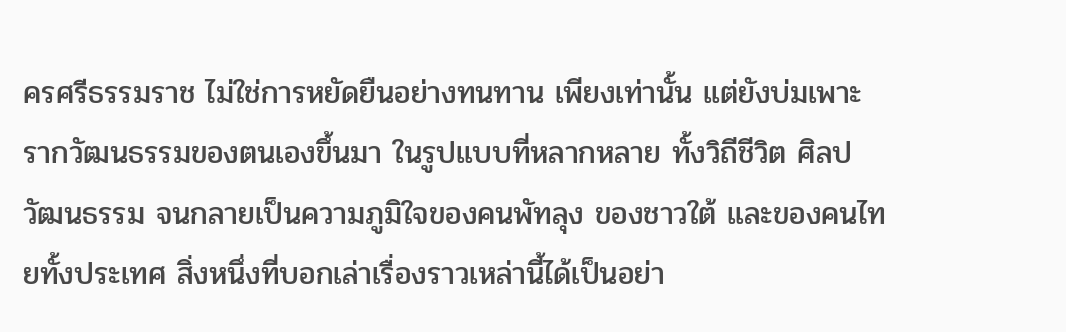ครศรีธรรมราช ไม่ใช่การหยัดยืนอย่างทนทาน เพียงเท่านั้น แต่ยังบ่มเพาะ รากวัฒนธรรมของตนเองขึ้นมา ในรูปแบบที่หลากหลาย ทั้งวิถีชีวิต ศิลปวัฒนธรรม จนกลายเป็นความภูมิใจของคนพัทลุง ของชาวใต้ และของคนไทยทั้งประเทศ สิ่งหนึ่งที่บอกเล่าเรื่องราวเหล่านี้ได้เป็นอย่า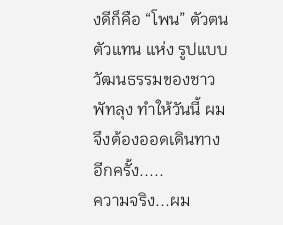งดีก็คือ “โพน” ตัวตน ตัวแทน แห่ง รูปแบบวัฒนธรรมของชาวพัทลุง ทำให้วันนี้ ผมจึงต้องออดเดินทางอีกครั้ง.....
ความจริง...ผม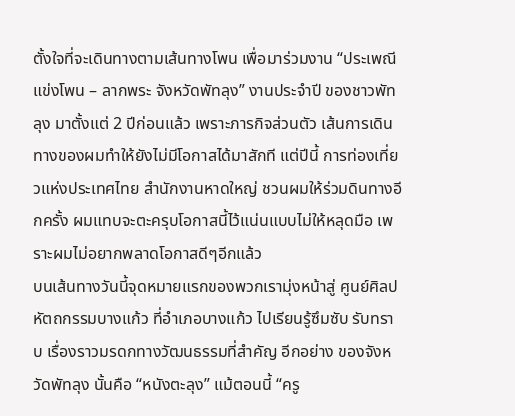ตั้งใจที่จะเดินทางตามเส้นทางโพน เพื่อมาร่วมงาน “ประเพณีแข่งโพน – ลากพระ จังหวัดพัทลุง” งานประจำปี ของชาวพัทลุง มาตั้งแต่ 2 ปีก่อนแล้ว เพราะภารกิจส่วนตัว เส้นการเดินทางของผมทำให้ยังไม่มีโอกาสได้มาสักที แต่ปีนี้ การท่องเที่ยวแห่งประเทศไทย สำนักงานหาดใหญ่ ชวนผมให้ร่วมดินทางอีกครั้ง ผมแทบจะตะครุบโอกาสนี้ไว้แน่นแบบไม่ให้หลุดมือ เพราะผมไม่อยากพลาดโอกาสดีๆอีกแล้ว
บนเส้นทางวันนี้จุดหมายแรกของพวกเรามุ่งหน้าสู่ ศูนย์ศิลปหัตถกรรมบางแก้ว ที่อำเภอบางแก้ว ไปเรียนรู้ซึมซับ รับทราบ เรื่องราวมรดกทางวัฒนธรรมที่สำคัญ อีกอย่าง ของจังหวัดพัทลุง นั้นคือ “หนังตะลุง” แม้ตอนนี้ “ครู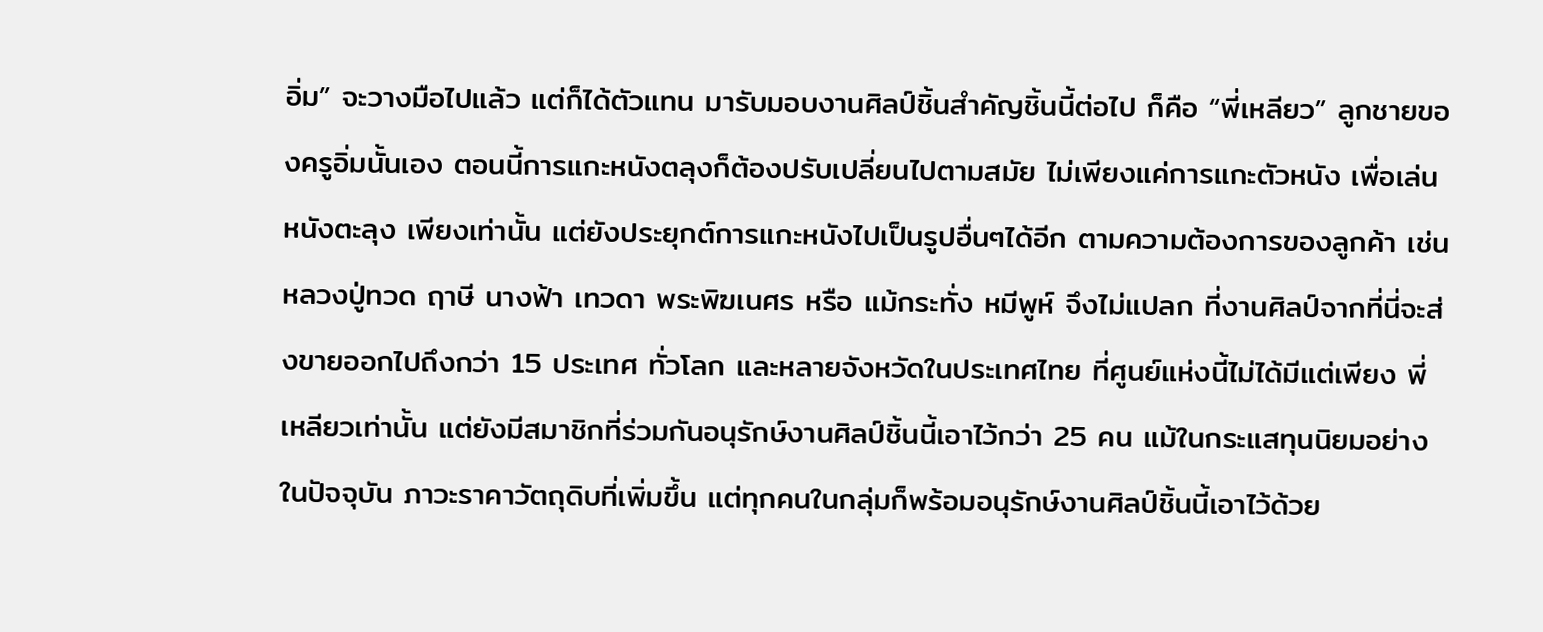อิ่ม” จะวางมือไปแล้ว แต่ก็ได้ตัวแทน มารับมอบงานศิลป์ชิ้นสำคัญชิ้นนี้ต่อไป ก็คือ “พี่เหลียว” ลูกชายของครูอิ่มนั้นเอง ตอนนี้การแกะหนังตลุงก็ต้องปรับเปลี่ยนไปตามสมัย ไม่เพียงแค่การแกะตัวหนัง เพื่อเล่นหนังตะลุง เพียงเท่านั้น แต่ยังประยุกต์การแกะหนังไปเป็นรูปอื่นๆได้อีก ตามความต้องการของลูกค้า เช่น หลวงปู่ทวด ฤาษี นางฟ้า เทวดา พระพิฆเนศร หรือ แม้กระทั่ง หมีพูห์ จึงไม่แปลก ที่งานศิลป์จากที่นี่จะส่งขายออกไปถึงกว่า 15 ประเทศ ทั่วโลก และหลายจังหวัดในประเทศไทย ที่ศูนย์แห่งนี้ไม่ได้มีแต่เพียง พี่เหลียวเท่านั้น แต่ยังมีสมาชิกที่ร่วมกันอนุรักษ์งานศิลป์ชิ้นนี้เอาไว้กว่า 25 คน แม้ในกระแสทุนนิยมอย่างในปัจจุบัน ภาวะราคาวัตถุดิบที่เพิ่มขึ้น แต่ทุกคนในกลุ่มก็พร้อมอนุรักษ์งานศิลป์ชิ้นนี้เอาไว้ด้วย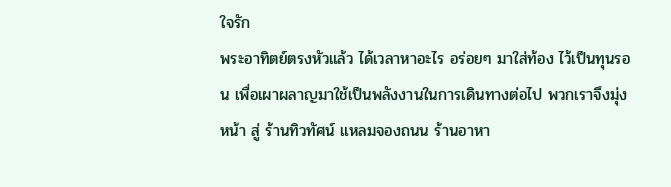ใจรัก
พระอาทิตย์ตรงหัวแล้ว ได้เวลาหาอะไร อร่อยๆ มาใส่ท้อง ไว้เป็นทุนรอน เพื่อเผาผลาญมาใช้เป็นพลังงานในการเดินทางต่อไป พวกเราจึงมุ่งหน้า สู่ ร้านทิวทัศน์ แหลมจองถนน ร้านอาหา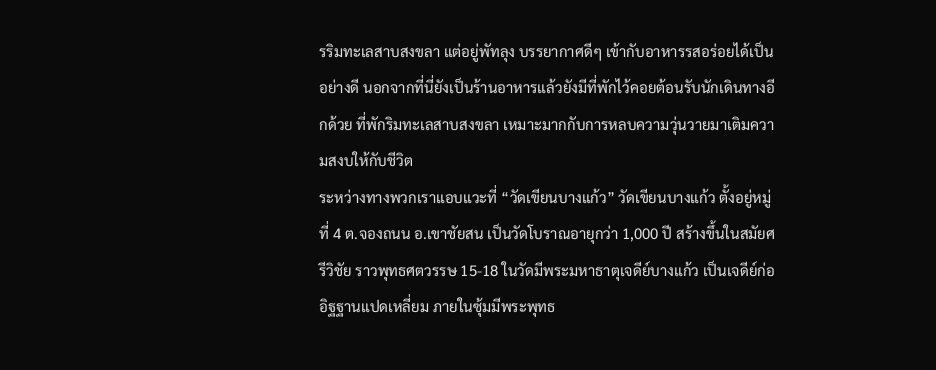รริมทะเลสาบสงขลา แต่อยู่พัทลุง บรรยากาศดีๆ เข้ากับอาหารรสอร่อยได้เป็นอย่างดี นอกจากที่นี่ยังเป็นร้านอาหารแล้วยังมีที่พักไว้คอยต้อนรับนักเดินทางอีกด้วย ที่พักริมทะเลสาบสงขลา เหมาะมากกับการหลบความวุ่นวายมาเติมความสงบให้กับชีวิต
ระหว่างทางพวกเราแอบแวะที่ “วัดเขียนบางแก้ว” วัดเขียนบางแก้ว ตั้งอยู่หมู่ที่ 4 ต.จองถนน อ.เขาชัยสน เป็นวัดโบราณอายุกว่า 1,000 ปี สร้างขึ้นในสมัยศรีวิชัย ราวพุทธศตวรรษ 15-18 ในวัดมีพระมหาธาตุเจดีย์บางแก้ว เป็นเจดีย์ก่ออิฐฐานแปดเหลี่ยม ภายในซุ้มมีพระพุทธ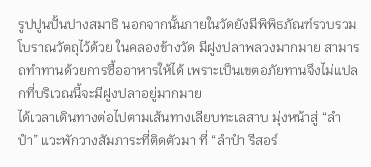รูปปูนปั้นปางสมาธิ นอกจากนั้นภายในวัดยังมีพิพิธภัณฑ์รวบรวมโบราณวัตถุไว้ด้วย ในคลองข้างวัด มีฝูงปลาพลวงมากมาย สามารถทำทานด้วยการซื้ออาหารให้ได้ เพราะเป็นเขตอภัยทานจึงไม่แปลกที่บริเวณนี้จะมีฝูงปลาอยู่มากมาย
ได้เวลาเดินทางต่อไปตามเส้นทางเลียบทะเลสาบ มุ่งหน้าสู่ “ลำปำ” แวะพักวางสัมภาระที่ติดตัวมา ที่ “ลำปำ รีสอร์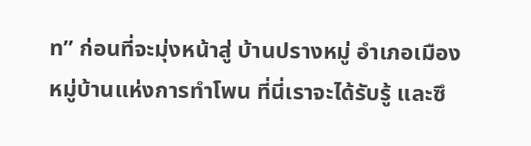ท” ก่อนที่จะมุ่งหน้าสู่ บ้านปรางหมู่ อำเภอเมือง หมู่บ้านแห่งการทำโพน ที่นี่เราจะได้รับรู้ และซึ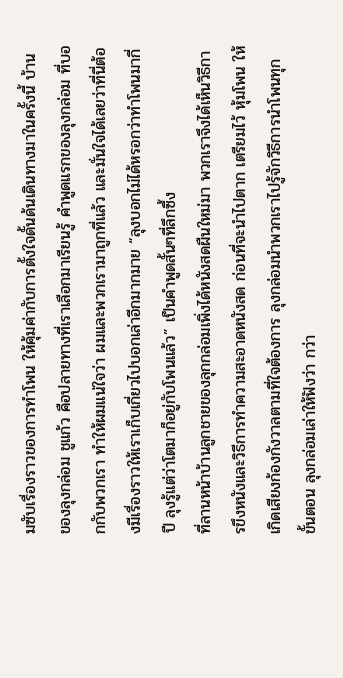มซับเรื่องราวของการทำโพน ให้คุ้มค่ากับการตั้งใจดั้นด้นเดินทางมาในครั้งนี้ บ้านของลุงกล่อม ชูแก้ว คือปลายทางที่เราเลือกมาเรียนรู้ คำพูดแรกของลุงกล่อม ที่บอกกับพวกเรา ทำให้ผมแน่ใจว่า ผมและพวกเรามาถูกที่แล้ว และมั่นใจได้เลยว่าที่นี่ต้องมีเรื่องราวให้เราเก็บเกี่ยวไปบอกเล่าอีกมากมาย “ลุงบอกไม่ได้หรอกว่าทำโพนมากี่ปี ลุงรู้แต่ว่าโตมาก็อยู่กับโพนแล้ว” เป็นคำพูดสั้นๆที่ลึกซึ้ง
ที่ลานหน้าบ้านลูกชายของลุกกล่อมเพิ่งได้หนังสดผืนใหม่มา พวกเราจึงได้เห็นวิธีการขึงหนังและวิธีการทำความสะอาดหนังสด ก่อนที่จะนำไปตาก เตรียมไว้ หุ้มโพน ให้เกิดเสียงก้องกังวาลตามที่ใจต้องการ ลุงกล่อมนำพวกเราไปรู้จักวิธีการนำโพนทุกขั้นตอน ลุงกล่อมเล่าให้ฟังว่า กว่า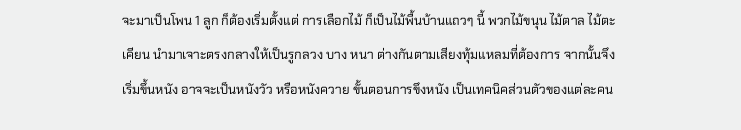จะมาเป็นโพน 1 ลูก ก็ต้องเริ่มตั้งแต่ การเลือกไม้ ก็เป็นไม้พื้นบ้านแถวๆ นี้ พวกไม้ขนุน ไม้ตาล ไม้ตะเคียน นำมาเจาะตรงกลางให้เป็นรูกลวง บาง หนา ต่างกันตามเสียงทุ้มแหลมที่ต้องการ จากนั้นจึงเริ่มขึ้นหนัง อาจจะเป็นหนังวัว หรือหนังควาย ขั้นตอนการขึงหนัง เป็นเทคนิคส่วนตัวของแต่ละคน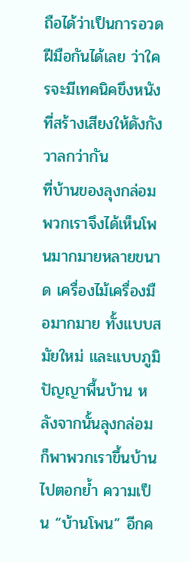ถือได้ว่าเป็นการอวดฝีมือกันได้เลย ว่าใครจะมีเทคนิคขึงหนังที่สร้างเสียงให้ดังกังวาลกว่ากัน
ที่บ้านของลุงกล่อม พวกเราจึงได้เห็นโพนมากมายหลายขนาด เครื่องไม้เครื่องมือมากมาย ทั้งแบบสมัยใหม่ และแบบภูมิปัญญาพื้นบ้าน หลังจากนั้นลุงกล่อมก็พาพวกเราขึ้นบ้านไปตอกย้ำ ความเป็น “บ้านโพน” อีกค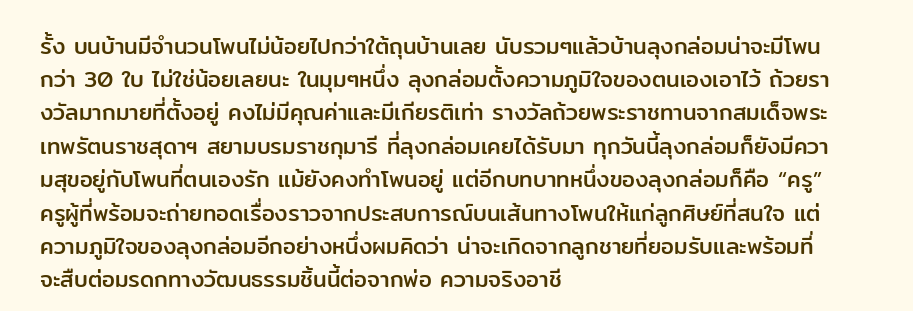รั้ง บนบ้านมีจำนวนโพนไม่น้อยไปกว่าใต้ถุนบ้านเลย นับรวมๆแล้วบ้านลุงกล่อมน่าจะมีโพน กว่า 30 ใบ ไม่ใช่น้อยเลยนะ ในมุมๆหนึ่ง ลุงกล่อมตั้งความภูมิใจของตนเองเอาไว้ ถ้วยรางวัลมากมายที่ตั้งอยู่ คงไม่มีคุณค่าและมีเกียรติเท่า รางวัลถ้วยพระราชทานจากสมเด็จพระเทพรัตนราชสุดาฯ สยามบรมราชกุมารี ที่ลุงกล่อมเคยได้รับมา ทุกวันนี้ลุงกล่อมก็ยังมีความสุขอยู่กับโพนที่ตนเองรัก แม้ยังคงทำโพนอยู่ แต่อีกบทบาทหนึ่งของลุงกล่อมก็คือ “ครู” ครูผู้ที่พร้อมจะถ่ายทอดเรื่องราวจากประสบการณ์บนเส้นทางโพนให้แก่ลูกศิษย์ที่สนใจ แต่ความภูมิใจของลุงกล่อมอีกอย่างหนึ่งผมคิดว่า น่าจะเกิดจากลูกชายที่ยอมรับและพร้อมที่จะสืบต่อมรดกทางวัฒนธรรมชิ้นนี้ต่อจากพ่อ ความจริงอาชี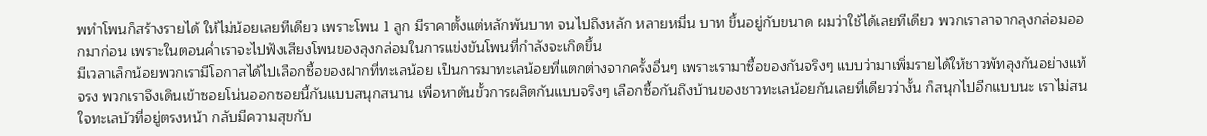พทำโพนก็สร้างรายได้ ให้ไม่น้อยเลยทีเดียว เพราะโพน 1 ลูก มีราคาตั้งแต่หลักพันบาท จนไปถึงหลัก หลายหมื่น บาท ขึ้นอยู่กับขนาด ผมว่าใช้ได้เลยทีเดียว พวกเราลาจากลุงกล่อมออกมาก่อน เพราะในตอนค่ำเราจะไปฟังเสียงโพนของลุงกล่อมในการแข่งขันโพนที่กำลังจะเกิดขึ้น
มีเวลาเล็กน้อยพวกเรามีโอกาสได้ไปเลือกซื้อของฝากที่ทะเลน้อย เป็นการมาทะเลน้อยที่แตกต่างจากครั้งอื่นๆ เพราะเรามาซื้อของกันจริงๆ แบบว่ามาเพิ่มรายได้ให้ชาวพัทลุงกันอย่างแท้จรง พวกเราจึงเดินเข้าซอยโน่นออกซอยนี้กันแบบสนุกสนาน เพื่อหาต้นขั้วการผลิตกันแบบจริงๆ เลือกซื้อกันถึงบ้านของชาวทะเลน้อยกันเลยที่เดียวว่างั้น ก็สนุกไปอีกแบบนะ เราไม่สนใจทะเลบัวที่อยู่ตรงหน้า กลับมีความสุขกับ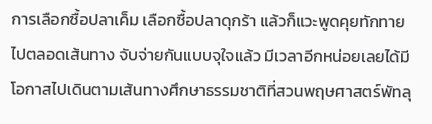การเลือกซื้อปลาเค็ม เลือกซื้อปลาดุกร้า แล้วก็แวะพูดคุยทักทายไปตลอดเส้นทาง จับจ่ายกันแบบจุใจแล้ว มีเวลาอีกหน่อยเลยได้มีโอกาสไปเดินตามเส้นทางศึกษาธรรมชาติที่สวนพฤษศาสตร์พัทลุ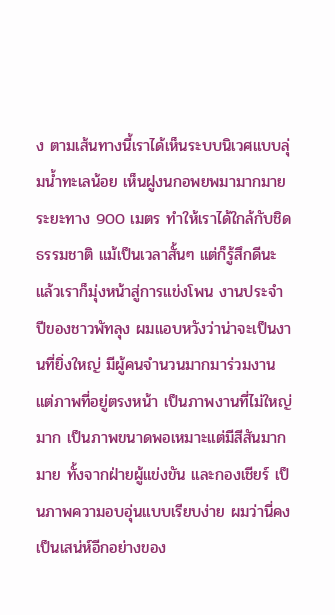ง ตามเส้นทางนี้เราได้เห็นระบบนิเวศแบบลุ่มน้ำทะเลน้อย เห็นฝูงนกอพยพมามากมาย ระยะทาง 900 เมตร ทำให้เราได้ใกล้กับชิดธรรมชาติ แม้เป็นเวลาสั้นๆ แต่ก็รู้สึกดีนะ
แล้วเราก็มุ่งหน้าสู่การแข่งโพน งานประจำปีของชาวพัทลุง ผมแอบหวังว่าน่าจะเป็นงานที่ยิ่งใหญ่ มีผู้คนจำนวนมากมาร่วมงาน แต่ภาพที่อยู่ตรงหน้า เป็นภาพงานที่ไม่ใหญ่มาก เป็นภาพขนาดพอเหมาะแต่มีสีสันมากมาย ทั้งจากฝ่ายผู้แข่งขัน และกองเชียร์ เป็นภาพความอบอุ่นแบบเรียบง่าย ผมว่านี่คงเป็นเสน่ห์อีกอย่างของ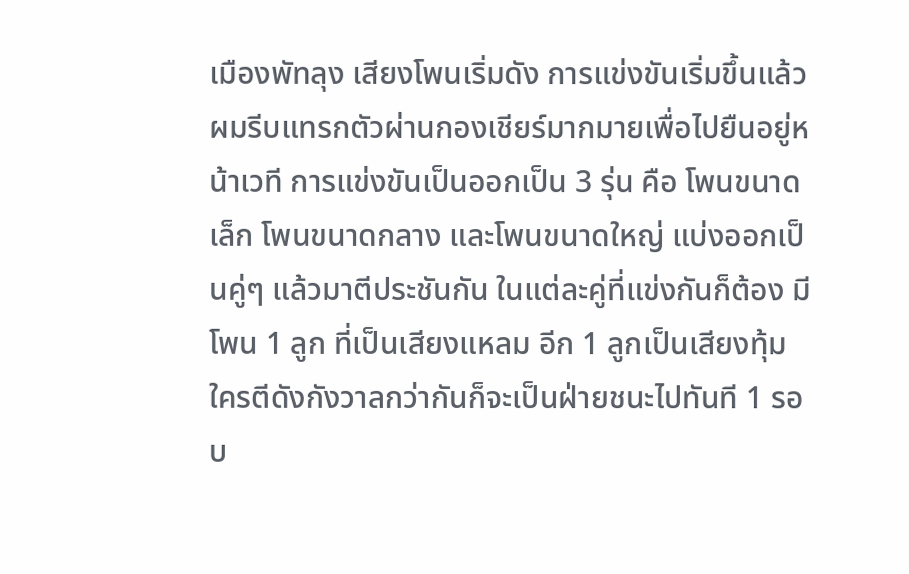เมืองพัทลุง เสียงโพนเริ่มดัง การแข่งขันเริ่มขึ้นแล้ว ผมรีบแทรกตัวผ่านกองเชียร์มากมายเพื่อไปยืนอยู่หน้าเวที การแข่งขันเป็นออกเป็น 3 รุ่น คือ โพนขนาดเล็ก โพนขนาดกลาง และโพนขนาดใหญ่ แบ่งออกเป็นคู่ๆ แล้วมาตีประชันกัน ในแต่ละคู่ที่แข่งกันก็ต้อง มีโพน 1 ลูก ที่เป็นเสียงแหลม อีก 1 ลูกเป็นเสียงทุ้ม ใครตีดังกังวาลกว่ากันก็จะเป็นฝ่ายชนะไปทันที 1 รอบ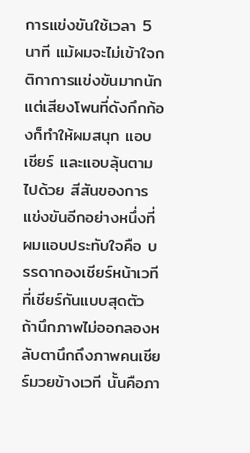การแข่งขันใช้เวลา 5 นาที แม้ผมจะไม่เข้าใจกติกาการแข่งขันมากนัก แต่เสียงโพนที่ดังกึกก้องก็ทำให้ผมสนุก แอบเชียร์ และแอบลุ้นตามไปด้วย สีสันของการแข่งขันอีกอย่างหนึ่งที่ผมแอบประทับใจคือ บรรดากองเชียร์หน้าเวที ที่เชียร์กันแบบสุดตัว ถ้านึกภาพไม่ออกลองหลับตานึกถึงภาพคนเชียร์มวยข้างเวที นั้นคือภา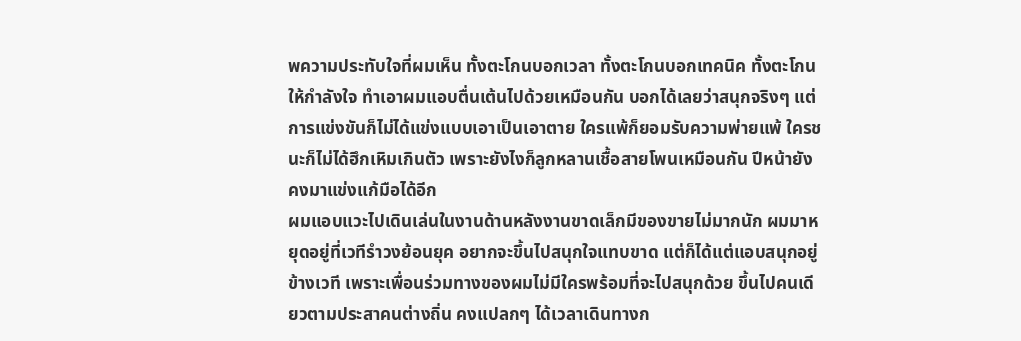พความประทับใจที่ผมเห็น ทั้งตะโกนบอกเวลา ทั้งตะโกนบอกเทคนิค ทั้งตะโกนให้กำลังใจ ทำเอาผมแอบตื่นเต้นไปด้วยเหมือนกัน บอกได้เลยว่าสนุกจริงๆ แต่การแข่งขันก็ไม่ได้แข่งแบบเอาเป็นเอาตาย ใครแพ้ก็ยอมรับความพ่ายแพ้ ใครชนะก็ไม่ได้ฮึกเหิมเกินตัว เพราะยังไงก็ลูกหลานเชื้อสายโพนเหมือนกัน ปีหน้ายังคงมาแข่งแก้มือได้อีก
ผมแอบแวะไปเดินเล่นในงานด้านหลังงานขาดเล็กมีของขายไม่มากนัก ผมมาหยุดอยู่ที่เวทีรำวงย้อนยุค อยากจะขึ้นไปสนุกใจแทบขาด แต่ก็ได้แต่แอบสนุกอยู่ข้างเวที เพราะเพื่อนร่วมทางของผมไม่มีใครพร้อมที่จะไปสนุกด้วย ขึ้นไปคนเดียวตามประสาคนต่างถิ่น คงแปลกๆ ได้เวลาเดินทางก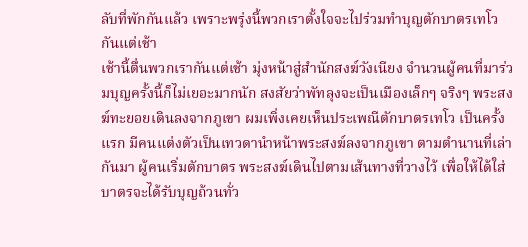ลับที่พักกันแล้ว เพราะพรุ่งนี้พวกเราตั้งใจจะไปร่วมทำบุญตักบาตรเทโวกันแต่เช้า
เช้านี้ตื่นพวกเรากันแต่เช้า มุ่งหน้าสู่สำนักสงฆ์วังเนียง จำนวนผู้คนที่มาร่วมบุญครั้งนี้ก็ไม่เยอะมากนัก สงสัยว่าพัทลุงจะเป็นเมืองเล็กๆ จริงๆ พระสงฆ์ทะยอยเดินลงจากภูเขา ผมเพิ่งเคยเห็นประเพณีตักบาตรเทโว เป็นครั้งแรก มีคนแต่งตัวเป็นเทวดานำหน้าพระสงฆ์ลงจากภูเขา ตามตำนานที่เล่ากันมา ผู้คนเริ่มตักบาตร พระสงฆ์เดินไปตามเส้นทางที่วางไว้ เพื่อให้ได้ใส่บาตรจะได้รับบุญถ้วนทั่ว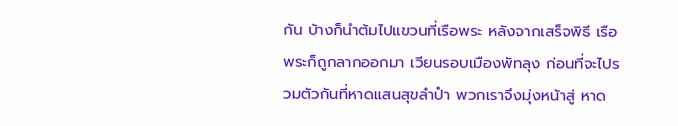กัน บ้างก็นำต้มไปแขวนที่เรือพระ หลังจากเสร็จพิธี เรือพระก็ถูกลากออกมา เวียนรอบเมืองพัทลุง ก่อนที่จะไปรวมตัวกันที่หาดแสนสุขลำปำ พวกเราจึงมุ่งหน้าสู่ หาด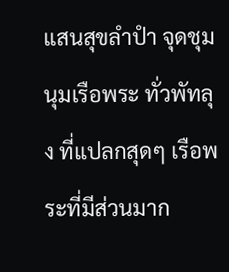แสนสุขลำปำ จุดชุมนุมเรือพระ ทั่วพัทลุง ที่แปลกสุดๆ เรือพระที่มีส่วนมาก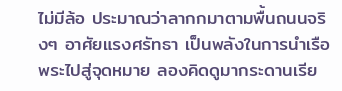ไม่มีล้อ ประมาณว่าลากกมาตามพื้นถนนจริงๆ อาศัยแรงศรัทธา เป็นพลังในการนำเรือพระไปสู่จุดหมาย ลองคิดดูมากระดานเรีย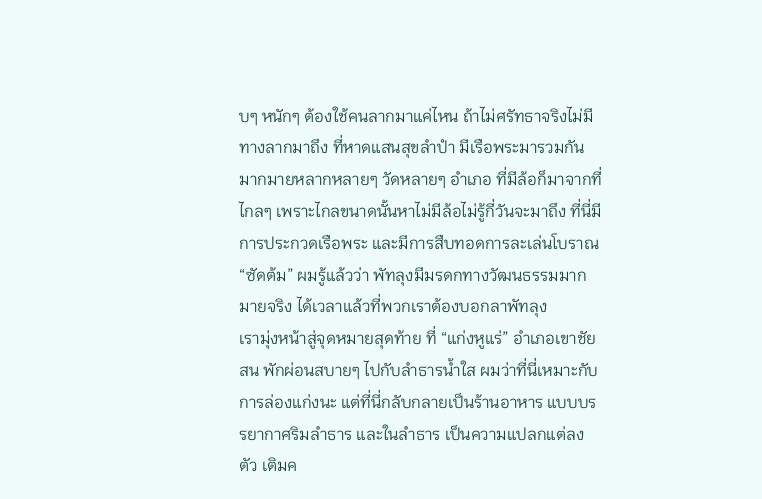บๆ หนักๆ ต้องใช้คนลากมาแค่ไหน ถ้าไม่ศรัทธาจริงไม่มีทางลากมาถึง ที่หาดแสนสุขลำปำ มีเรือพระมารวมกันมากมายหลากหลายๆ วัดหลายๆ อำเภอ ที่มีล้อก็มาจากที่ไกลๆ เพราะไกลขนาดนั้นหาไม่มีล้อไม่รู้กี่วันจะมาถึง ที่นี่มีการประกวดเรือพระ และมีการสืบทอดการละเล่นโบราณ “ซัดต้ม” ผมรู้แล้วว่า พัทลุงมีมรดกทางวัฒนธรรมมากมายจริง ได้เวลาแล้วที่พวกเราต้องบอกลาพัทลุง
เรามุ่งหน้าสู่จุดหมายสุดท้าย ที่ “แก่งหูแร่” อำเภอเขาชัยสน พักผ่อนสบายๆ ไปกับลำธารน้ำใส ผมว่าที่นี่เหมาะกับการล่องแก่งนะ แต่ที่นี่กลับกลายเป็นร้านอาหาร แบบบรรยากาศริมลำธาร และในลำธาร เป็นความแปลกแต่ลงตัว เติมค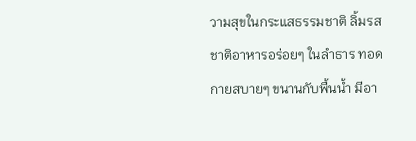วามสุขในกระแสธรรมชาติ ลิ้มรสชาติอาหารอร่อยๆ ในลำธาร ทอดกายสบายๆ ขนานกับพื้นน้ำ มีอา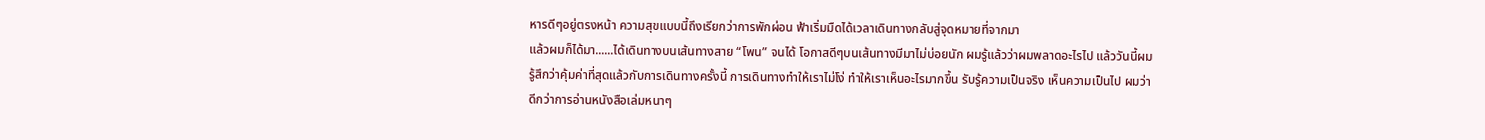หารดีๆอยู่ตรงหน้า ความสุขแบบนี้ถึงเรียกว่าการพักผ่อน ฟ้าเริ่มมืดได้เวลาเดินทางกลับสู่จุดหมายที่จากมา
แล้วผมก็ได้มา......ได้เดินทางบนเส้นทางสาย “โพน” จนได้ โอกาสดีๆบนเส้นทางมีมาไม่บ่อยนัก ผมรู้แล้วว่าผมพลาดอะไรไป แล้ววันนี้ผมรู้สึกว่าคุ้มค่าที่สุดแล้วกับการเดินทางครั้งนี้ การเดินทางทำให้เราไม่โง่ ทำให้เราเห็นอะไรมากขึ้น รับรู้ความเป็นจริง เห็นความเป็นไป ผมว่าดีกว่าการอ่านหนังสือเล่มหนาๆ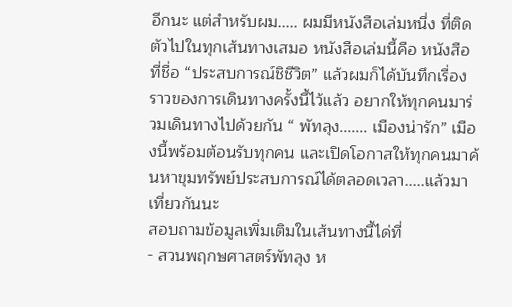อีกนะ แต่สำหรับผม..... ผมมีหนังสือเล่มหนึ่ง ที่ติดตัวไปในทุกเส้นทางเสมอ หนังสือเล่มนี้คือ หนังสือที่ชื่อ “ประสบการณ์ชิชีวิต” แล้วผมก็ได้บันทึกเรื่องราวของการเดินทางครั้งนี้ไว้แล้ว อยากให้ทุกคนมาร่วมเดินทางไปด้วยกัน “ พัทลุง....... เมืองน่ารัก” เมืองนี้พร้อมต้อนรับทุกคน และเปิดโอกาสให้ทุกคนมาค้นหาขุมทรัพย์ประสบการณ์ได้ตลอดเวลา.....แล้วมาเที่ยวกันนะ
สอบถามข้อมูลเพิ่มเติมในเส้นทางนี้ได่ที่
- สวนพฤกษศาสตร์พัทลุง ห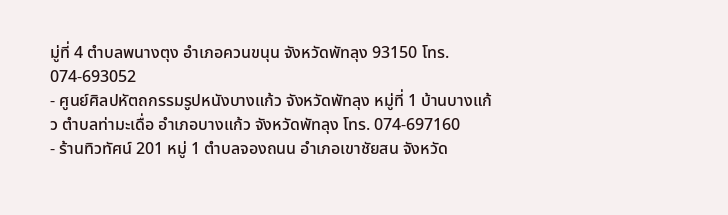มู่ที่ 4 ตำบลพนางตุง อำเภอควนขนุน จังหวัดพัทลุง 93150 โทร. 074-693052
- ศูนย์ศิลปหัตถกรรมรูปหนังบางแก้ว จังหวัดพัทลุง หมู่ที่ 1 บ้านบางแก้ว ตำบลท่ามะเดื่อ อำเภอบางแก้ว จังหวัดพัทลุง โทร. 074-697160
- ร้านทิวทัศน์ 201 หมู่ 1 ตำบลจองถนน อำเภอเขาชัยสน จังหวัด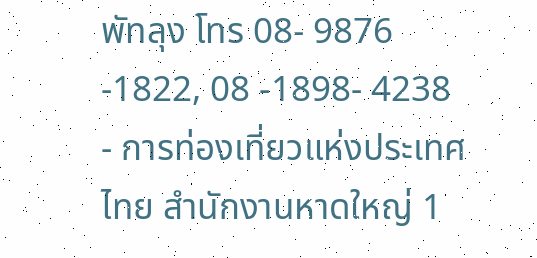พัทลุง โทร 08- 9876 -1822, 08 -1898- 4238
- การท่องเที่ยวแห่งประเทศไทย สำนักงานหาดใหญ่ 1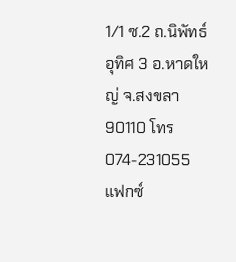1/1 ซ.2 ถ.นิพัทธ์อุทิศ 3 อ.หาดใหญ่ จ.สงขลา 90110 โทร 074-231055 แฟกซ์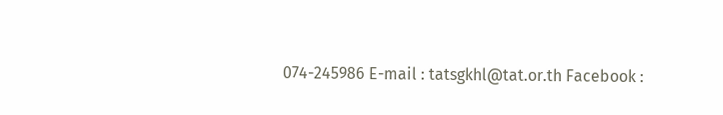074-245986 E-mail : tatsgkhl@tat.or.th Facebook :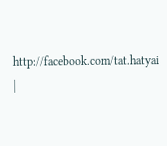http://facebook.com/tat.hatyai |